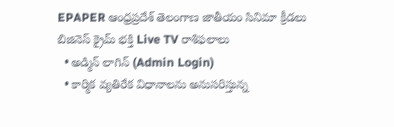EPAPER ఆంధ్రప్రదేశ్ తెలంగాణ జాతీయం సినిమా క్రీడలు బిజినెస్ క్రైమ్ భక్తి Live TV రాశిఫలాలు
  • అడ్మిన్ లాగిన్ (Admin Login)
  • కార్మిక వ్యతిరేక విధానాలను అనుసరిస్తున్న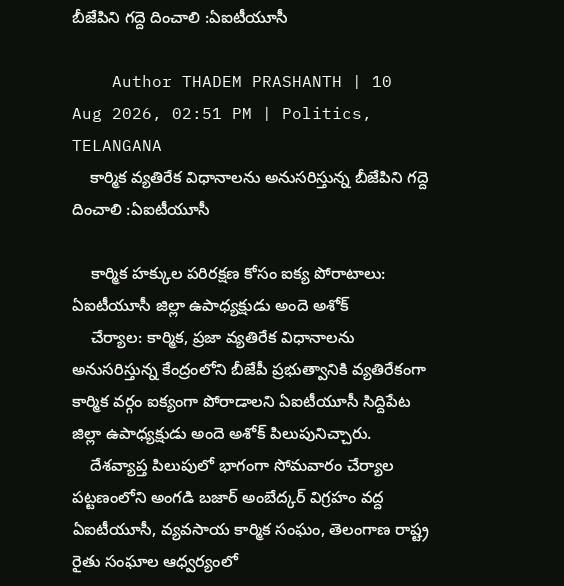బీజేపిని గద్దె దించాలి :ఏఐటీయూసీ

    Author THADEM PRASHANTH | 10 Aug 2026, 02:51 PM | Politics, TELANGANA
    కార్మిక వ్యతిరేక విధానాలను అనుసరిస్తున్న బీజేపిని గద్దె దించాలి :ఏఐటీయూసీ

    కార్మిక హక్కుల పరిరక్షణ కోసం ఐక్య పోరాటాలు: ఏఐటీయూసీ జిల్లా ఉపాధ్యక్షుడు అందె అశోక్
    చేర్యాల: కార్మిక, ప్రజా వ్యతిరేక విధానాలను అనుసరిస్తున్న కేంద్రంలోని బీజేపీ ప్రభుత్వానికి వ్యతిరేకంగా కార్మిక వర్గం ఐక్యంగా పోరాడాలని ఏఐటీయూసీ సిద్దిపేట జిల్లా ఉపాధ్యక్షుడు అందె అశోక్ పిలుపునిచ్చారు.
    దేశవ్యాప్త పిలుపులో భాగంగా సోమవారం చేర్యాల పట్టణంలోని అంగడి బజార్ అంబేద్కర్ విగ్రహం వద్ద ఏఐటీయూసీ, వ్యవసాయ కార్మిక సంఘం, తెలంగాణ రాష్ట్ర రైతు సంఘాల ఆధ్వర్యంలో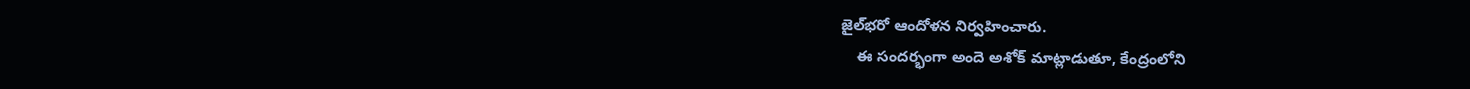జైల్‌భరో ఆందోళన నిర్వహించారు.
    ఈ సందర్భంగా అందె అశోక్ మాట్లాడుతూ, కేంద్రంలోని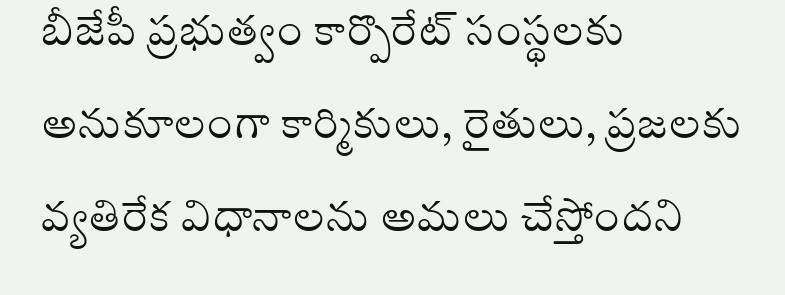బీజేపీ ప్రభుత్వం కార్పొరేట్ సంస్థలకు అనుకూలంగా కార్మికులు, రైతులు, ప్రజలకు వ్యతిరేక విధానాలను అమలు చేస్తోందని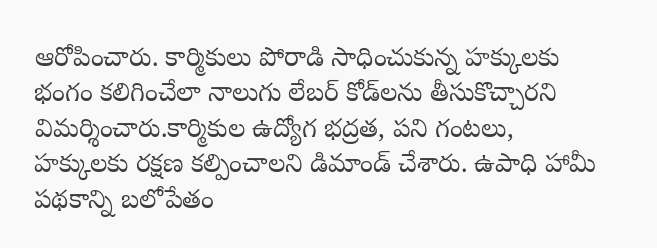ఆరోపించారు. కార్మికులు పోరాడి సాధించుకున్న హక్కులకు భంగం కలిగించేలా నాలుగు లేబర్ కోడ్‌లను తీసుకొచ్చారని విమర్శించారు.కార్మికుల ఉద్యోగ భద్రత, పని గంటలు, హక్కులకు రక్షణ కల్పించాలని డిమాండ్ చేశారు. ఉపాధి హామీ పథకాన్ని బలోపేతం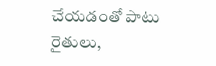చేయడంతో పాటు రైతులు,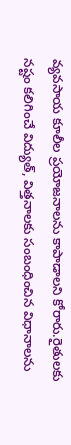వ్యవసాయ కూలీల ప్రయోజనాలను కాపాడాలని కోరారు.రైతులకు నష్టం కలిగించే విద్యుత్, విత్తనాలకు సంబంధించిన విధానాలను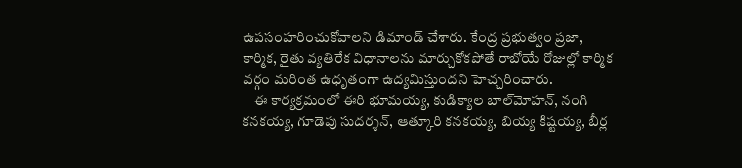ఉపసంహరించుకోవాలని డిమాండ్ చేశారు. కేంద్ర ప్రభుత్వం ప్రజా, కార్మిక, రైతు వ్యతిరేక విధానాలను మార్చుకోకపోతే రాబోయే రోజుల్లో కార్మిక వర్గం మరింత ఉధృతంగా ఉద్యమిస్తుందని హెచ్చరించారు.
    ఈ కార్యక్రమంలో ఈరి భూమయ్య, కుడిక్యాల బాల్‌మోహన్, నంగి కనకయ్య, గూడెపు సుదర్శన్, ఆత్కూరి కనకయ్య, బియ్య కిష్టయ్య, బీర్ల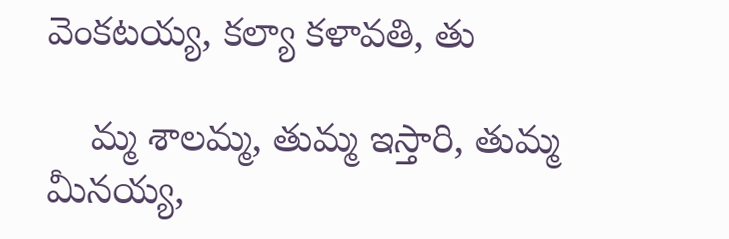వెంకటయ్య, కల్యా కళావతి, తు

    మ్మ శాలమ్మ, తుమ్మ ఇస్తారి, తుమ్మ మీనయ్య,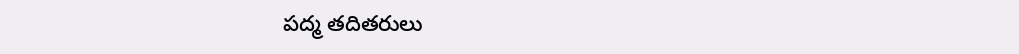పద్మ తదితరులు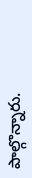పాల్గొన్నారు.